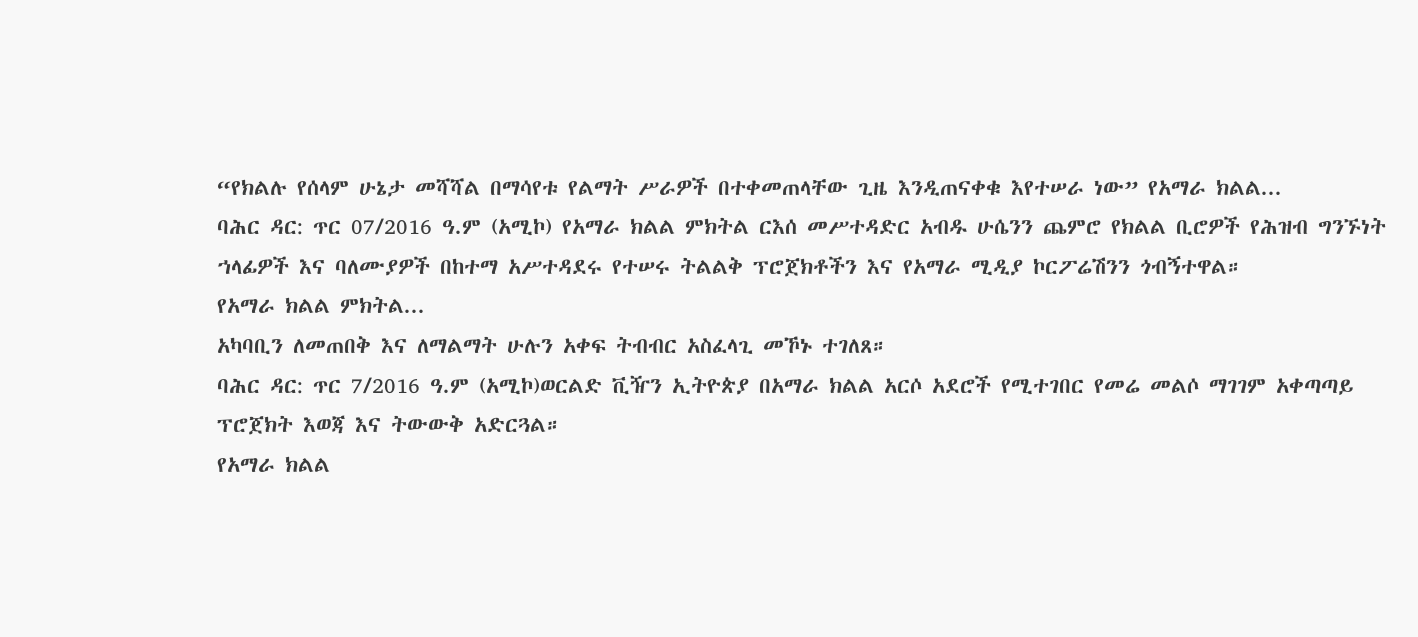“የክልሉ የሰላም ሁኔታ መሻሻል በማሳየቱ የልማት ሥራዎች በተቀመጠላቸው ጊዜ እንዲጠናቀቁ እየተሠራ ነው” የአማራ ክልል...
ባሕር ዳር: ጥር 07/2016 ዓ.ም (አሚኮ) የአማራ ክልል ምክትል ርእሰ መሥተዳድር አብዱ ሁሴንን ጨምሮ የክልል ቢሮዎች የሕዝብ ግንኙነት ኀላፊዎች እና ባለሙያዎች በከተማ አሥተዳደሩ የተሠሩ ትልልቅ ፕሮጀክቶችን እና የአማራ ሚዲያ ኮርፖሬሽንን ጎብኝተዋል።
የአማራ ክልል ምክትል...
አካባቢን ለመጠበቅ እና ለማልማት ሁሉን አቀፍ ትብብር አስፈላጊ መኾኑ ተገለጸ።
ባሕር ዳር: ጥር 7/2016 ዓ.ም (አሚኮ)ወርልድ ቪዥን ኢትዮጵያ በአማራ ክልል አርሶ አደሮች የሚተገበር የመሬ መልሶ ማገገም አቀጣጣይ ፕሮጀክት እወጃ እና ትውውቅ አድርጓል።
የአማራ ክልል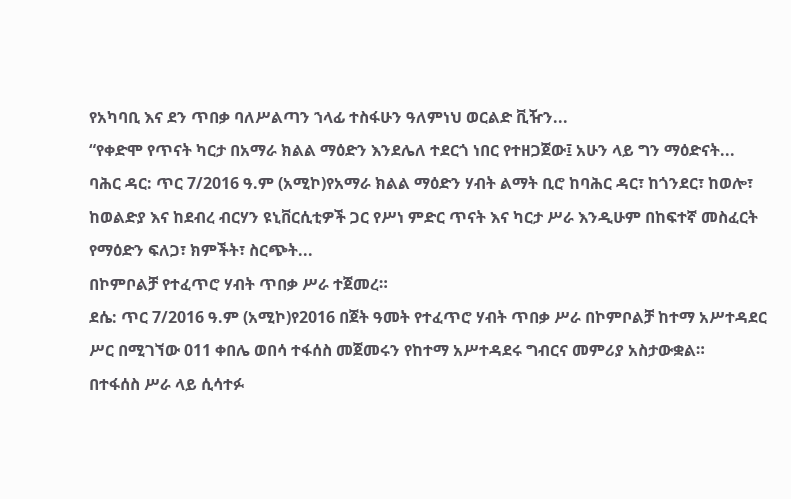የአካባቢ እና ደን ጥበቃ ባለሥልጣን ኀላፊ ተስፋሁን ዓለምነህ ወርልድ ቪዥን...
“የቀድሞ የጥናት ካርታ በአማራ ክልል ማዕድን እንደሌለ ተደርጎ ነበር የተዘጋጀው፤ አሁን ላይ ግን ማዕድናት...
ባሕር ዳር: ጥር 7/2016 ዓ.ም (አሚኮ)የአማራ ክልል ማዕድን ሃብት ልማት ቢሮ ከባሕር ዳር፣ ከጎንደር፣ ከወሎ፣ ከወልድያ እና ከደብረ ብርሃን ዩኒቨርሲቲዎች ጋር የሥነ ምድር ጥናት እና ካርታ ሥራ እንዲሁም በከፍተኛ መስፈርት የማዕድን ፍለጋ፣ ክምችት፣ ስርጭት...
በኮምቦልቻ የተፈጥሮ ሃብት ጥበቃ ሥራ ተጀመረ።
ደሴ: ጥር 7/2016 ዓ.ም (አሚኮ)የ2016 በጀት ዓመት የተፈጥሮ ሃብት ጥበቃ ሥራ በኮምቦልቻ ከተማ አሥተዳደር ሥር በሚገኘው 011 ቀበሌ ወበሳ ተፋሰስ መጀመሩን የከተማ አሥተዳደሩ ግብርና መምሪያ አስታውቋል።
በተፋሰስ ሥራ ላይ ሲሳተፉ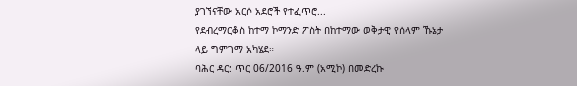ያገኘናቸው አርሶ አደሮች የተፈጥሮ...
የደብረማርቆስ ከተማ ኮማንድ ፖስት በከተማው ወቅታዊ የሰላም ኹኔታ ላይ ግምገማ አካሄደ።
ባሕር ዳር: ጥር 06/2016 ዓ.ም (አሚኮ) በመድረኩ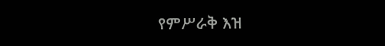የምሥራቅ እዝ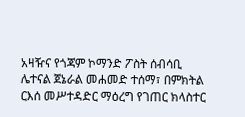አዛዥና የጎጃም ኮማንድ ፖስት ሰብሳቢ ሌተናል ጀኔራል መሐመድ ተሰማ፣ በምክትል ርእሰ መሥተዳድር ማዕረግ የገጠር ክላስተር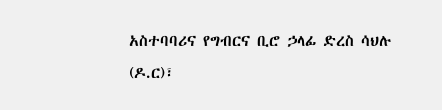አስተባባሪና የግብርና ቢሮ ኃላፊ ድረስ ሳህሉ (ዶ.ር)፣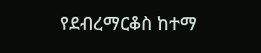የደብረማርቆስ ከተማ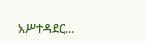አሥተዳደር...